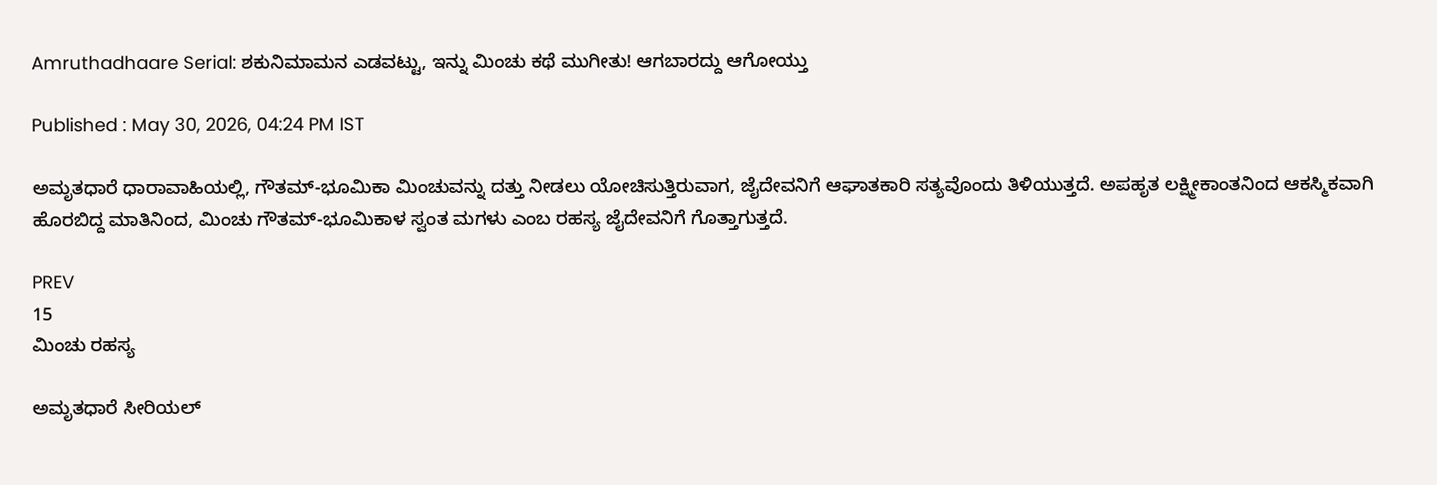Amruthadhaare Serial: ಶಕುನಿಮಾಮನ ಎಡವಟ್ಟು, ಇನ್ನು ಮಿಂಚು ಕಥೆ ಮುಗೀತು! ಆಗಬಾರದ್ದು ಆಗೋಯ್ತು

Published : May 30, 2026, 04:24 PM IST

ಅಮೃತಧಾರೆ ಧಾರಾವಾಹಿಯಲ್ಲಿ, ಗೌತಮ್-ಭೂಮಿಕಾ ಮಿಂಚುವನ್ನು ದತ್ತು ನೀಡಲು ಯೋಚಿಸುತ್ತಿರುವಾಗ, ಜೈದೇವನಿಗೆ ಆಘಾತಕಾರಿ ಸತ್ಯವೊಂದು ತಿಳಿಯುತ್ತದೆ. ಅಪಹೃತ ಲಕ್ಷ್ಮೀಕಾಂತನಿಂದ ಆಕಸ್ಮಿಕವಾಗಿ ಹೊರಬಿದ್ದ ಮಾತಿನಿಂದ, ಮಿಂಚು ಗೌತಮ್-ಭೂಮಿಕಾಳ ಸ್ವಂತ ಮಗಳು ಎಂಬ ರಹಸ್ಯ ಜೈದೇವನಿಗೆ ಗೊತ್ತಾಗುತ್ತದೆ.

PREV
15
ಮಿಂಚು ರಹಸ್ಯ

ಅಮೃತಧಾರೆ ಸೀರಿಯಲ್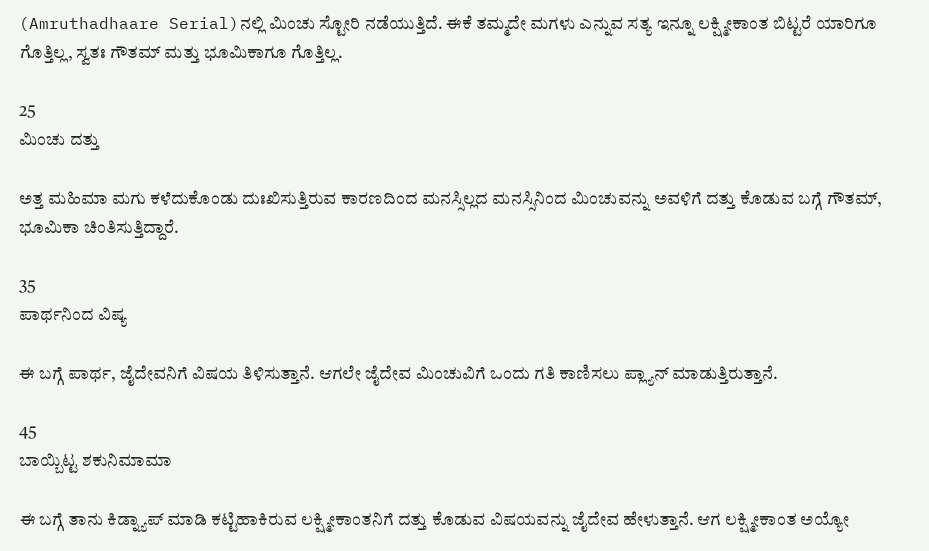(Amruthadhaare Serial)ನಲ್ಲಿ ಮಿಂಚು ಸ್ಟೋರಿ ನಡೆಯುತ್ತಿದೆ. ಈಕೆ ತಮ್ಮದೇ ಮಗಳು ಎನ್ನುವ ಸತ್ಯ ಇನ್ನೂ ಲಕ್ಷ್ಮೀಕಾಂತ ಬಿಟ್ಟರೆ ಯಾರಿಗೂ ಗೊತ್ತಿಲ್ಲ, ಸ್ವತಃ ಗೌತಮ್ ಮತ್ತು ಭೂಮಿಕಾಗೂ ಗೊತ್ತಿಲ್ಲ.

25
ಮಿಂಚು ದತ್ತು

ಅತ್ತ ಮಹಿಮಾ ಮಗು ಕಳೆದುಕೊಂಡು ದುಃಖಿಸುತ್ತಿರುವ ಕಾರಣದಿಂದ ಮನಸ್ಸಿಲ್ಲದ ಮನಸ್ಸಿನಿಂದ ಮಿಂಚುವನ್ನು ಅವಳಿಗೆ ದತ್ತು ಕೊಡುವ ಬಗ್ಗೆ ಗೌತಮ್, ಭೂಮಿಕಾ ಚಿಂತಿಸುತ್ತಿದ್ದಾರೆ.

35
ಪಾರ್ಥನಿಂದ ವಿಷ್ಯ

ಈ ಬಗ್ಗೆ ಪಾರ್ಥ, ಜೈದೇವನಿಗೆ ವಿಷಯ ತಿಳಿಸುತ್ತಾನೆ. ಆಗಲೇ ಜೈದೇವ ಮಿಂಚುವಿಗೆ ಒಂದು ಗತಿ ಕಾಣಿಸಲು ಪ್ಲ್ಯಾನ್ ಮಾಡುತ್ತಿರುತ್ತಾನೆ.

45
ಬಾಯ್ಬಿಟ್ಟ ಶಕುನಿಮಾಮಾ

ಈ ಬಗ್ಗೆ ತಾನು ಕಿಡ್ನ್ಯಾಪ್ ಮಾಡಿ ಕಟ್ಟಿಹಾಕಿರುವ ಲಕ್ಷ್ಮೀಕಾಂತನಿಗೆ ದತ್ತು ಕೊಡುವ ವಿಷಯವನ್ನು ಜೈದೇವ ಹೇಳುತ್ತಾನೆ. ಆಗ ಲಕ್ಷ್ಮೀಕಾಂತ ಅಯ್ಯೋ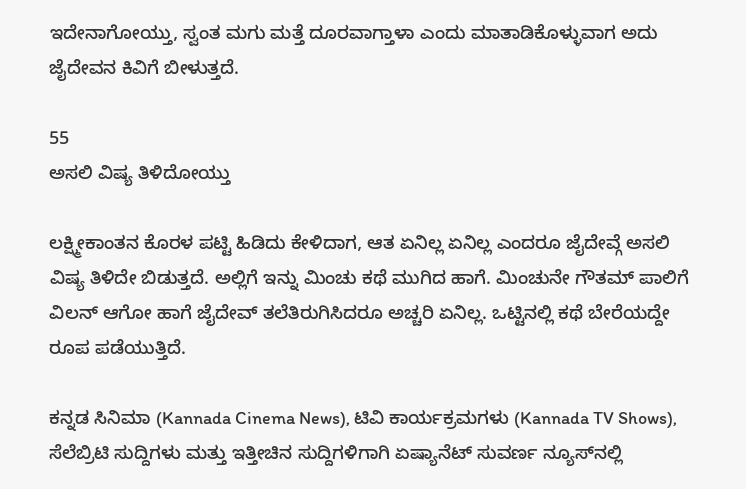ಇದೇನಾಗೋಯ್ತು, ಸ್ವಂತ ಮಗು ಮತ್ತೆ ದೂರವಾಗ್ತಾಳಾ ಎಂದು ಮಾತಾಡಿಕೊಳ್ಳುವಾಗ ಅದು ಜೈದೇವನ ಕಿವಿಗೆ ಬೀಳುತ್ತದೆ.

55
ಅಸಲಿ ವಿಷ್ಯ ತಿಳಿದೋಯ್ತು

ಲಕ್ಷ್ಮೀಕಾಂತನ ಕೊರಳ ಪಟ್ಟಿ ಹಿಡಿದು ಕೇಳಿದಾಗ, ಆತ ಏನಿಲ್ಲ ಏನಿಲ್ಲ ಎಂದರೂ ಜೈದೇವ್ಗೆ ಅಸಲಿ ವಿಷ್ಯ ತಿಳಿದೇ ಬಿಡುತ್ತದೆ. ಅಲ್ಲಿಗೆ ಇನ್ನು ಮಿಂಚು ಕಥೆ ಮುಗಿದ ಹಾಗೆ. ಮಿಂಚುನೇ ಗೌತಮ್ ಪಾಲಿಗೆ ವಿಲನ್ ಆಗೋ ಹಾಗೆ ಜೈದೇವ್ ತಲೆತಿರುಗಿಸಿದರೂ ಅಚ್ಚರಿ ಏನಿಲ್ಲ. ಒಟ್ಟಿನಲ್ಲಿ ಕಥೆ ಬೇರೆಯದ್ದೇ ರೂಪ ಪಡೆಯುತ್ತಿದೆ.

ಕನ್ನಡ ಸಿನಿಮಾ (Kannada Cinema News), ಟಿವಿ ಕಾರ್ಯಕ್ರಮಗಳು (Kannada TV Shows), ಸೆಲೆಬ್ರಿಟಿ ಸುದ್ದಿಗಳು ಮತ್ತು ಇತ್ತೀಚಿನ ಸುದ್ದಿಗಳಿಗಾಗಿ ಏಷ್ಯಾನೆಟ್ ಸುವರ್ಣ ನ್ಯೂಸ್‌ನಲ್ಲಿ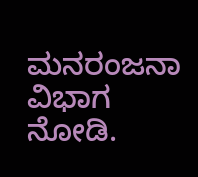ಮನರಂಜನಾ ವಿಭಾಗ ನೋಡಿ.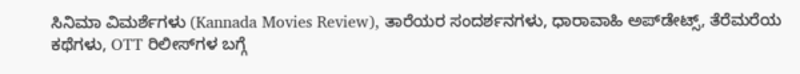ಸಿನಿಮಾ ವಿಮರ್ಶೆಗಳು (Kannada Movies Review), ತಾರೆಯರ ಸಂದರ್ಶನಗಳು, ಧಾರಾವಾಹಿ ಅಪ್‌ಡೇಟ್ಸ್‌, ತೆರೆಮರೆಯ ಕಥೆಗಳು, OTT ರಿಲೀಸ್‌ಗಳ ಬಗ್ಗೆ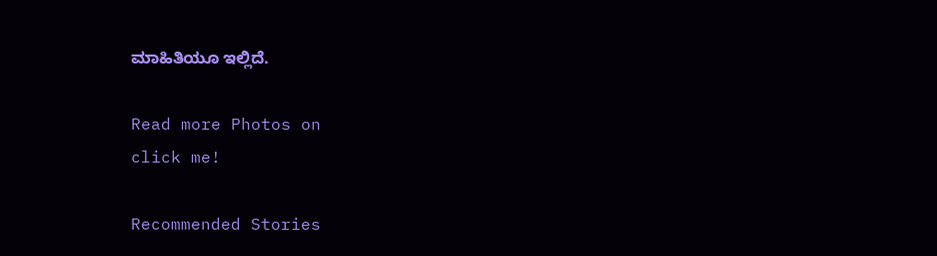ಮಾಹಿತಿಯೂ ಇಲ್ಲಿದೆ.

Read more Photos on
click me!

Recommended Stories